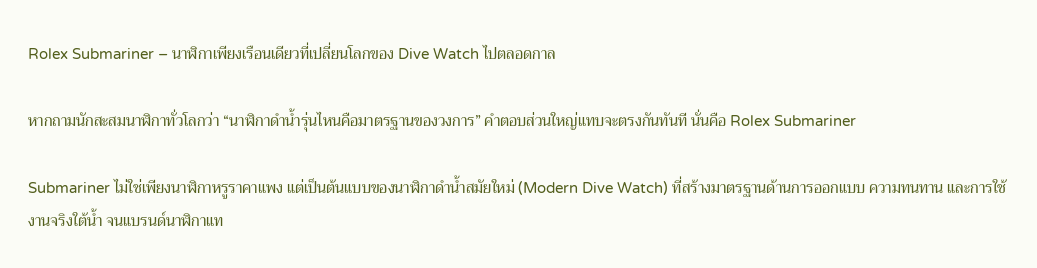Rolex Submariner – นาฬิกาเพียงเรือนเดียวที่เปลี่ยนโลกของ Dive Watch ไปตลอดกาล

หากถามนักสะสมนาฬิกาทั่วโลกว่า “นาฬิกาดำน้ำรุ่นไหนคือมาตรฐานของวงการ” คำตอบส่วนใหญ่แทบจะตรงกันทันที นั่นคือ Rolex Submariner

Submariner ไม่ใช่เพียงนาฬิกาหรูราคาแพง แต่เป็นต้นแบบของนาฬิกาดำน้ำสมัยใหม่ (Modern Dive Watch) ที่สร้างมาตรฐานด้านการออกแบบ ความทนทาน และการใช้งานจริงใต้น้ำ จนแบรนด์นาฬิกาแท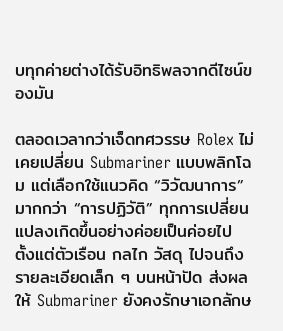บทุกค่ายต่างได้รับอิทธิพลจากดีไซน์ของมัน

ตลอดเวลากว่าเจ็ดทศวรรษ Rolex ไม่เคยเปลี่ยน Submariner แบบพลิกโฉม แต่เลือกใช้แนวคิด “วิวัฒนาการ” มากกว่า “การปฏิวัติ” ทุกการเปลี่ยนแปลงเกิดขึ้นอย่างค่อยเป็นค่อยไป ตั้งแต่ตัวเรือน กลไก วัสดุ ไปจนถึงรายละเอียดเล็ก ๆ บนหน้าปัด ส่งผลให้ Submariner ยังคงรักษาเอกลักษ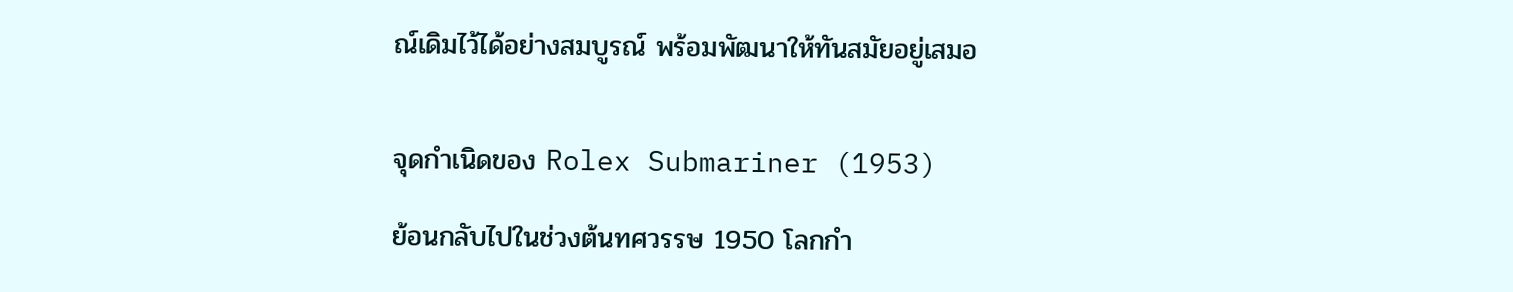ณ์เดิมไว้ได้อย่างสมบูรณ์ พร้อมพัฒนาให้ทันสมัยอยู่เสมอ


จุดกำเนิดของ Rolex Submariner (1953)

ย้อนกลับไปในช่วงต้นทศวรรษ 1950 โลกกำ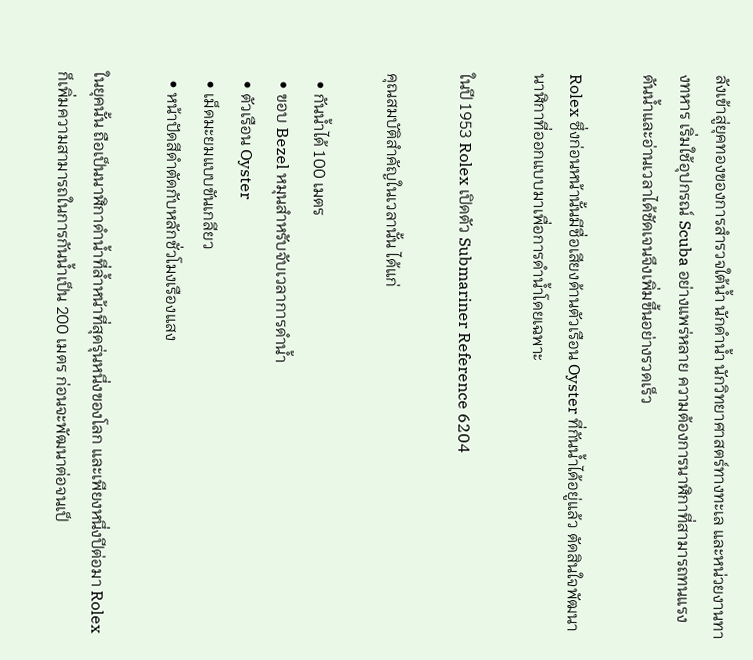ลังเข้าสู่ยุคทองของการสำรวจใต้น้ำ นักดำน้ำ นักวิทยาศาสตร์ทางทะเล และหน่วยงานทางทหาร เริ่มใช้อุปกรณ์ Scuba อย่างแพร่หลาย ความต้องการนาฬิกาที่สามารถทนแรงดันน้ำและอ่านเวลาได้ชัดเจนจึงเพิ่มขึ้นอย่างรวดเร็ว

Rolex ซึ่งก่อนหน้านั้นมีชื่อเสียงด้านตัวเรือน Oyster ที่กันน้ำได้อยู่แล้ว ตัดสินใจพัฒนานาฬิกาที่ออกแบบมาเพื่อการดำน้ำโดยเฉพาะ

ในปี 1953 Rolex เปิดตัว Submariner Reference 6204

คุณสมบัติสำคัญในเวลานั้น ได้แก่

  • กันน้ำได้ 100 เมตร
  • ขอบ Bezel หมุนสำหรับจับเวลาการดำน้ำ
  • ตัวเรือน Oyster
  • เม็ดมะยมแบบขันเกลียว
  • หน้าปัดสีดำตัดกับหลักชั่วโมงเรืองแสง

ในยุคนั้น ถือเป็นนาฬิกาดำน้ำที่ล้ำหน้าที่สุดรุ่นหนึ่งของโลก และเพียงหนึ่งปีต่อมา Rolex ก็เพิ่มความสามารถในการกันน้ำเป็น 200 เมตร ก่อนจะพัฒนาต่อจนเป็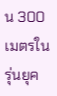น 300 เมตรในรุ่นยุค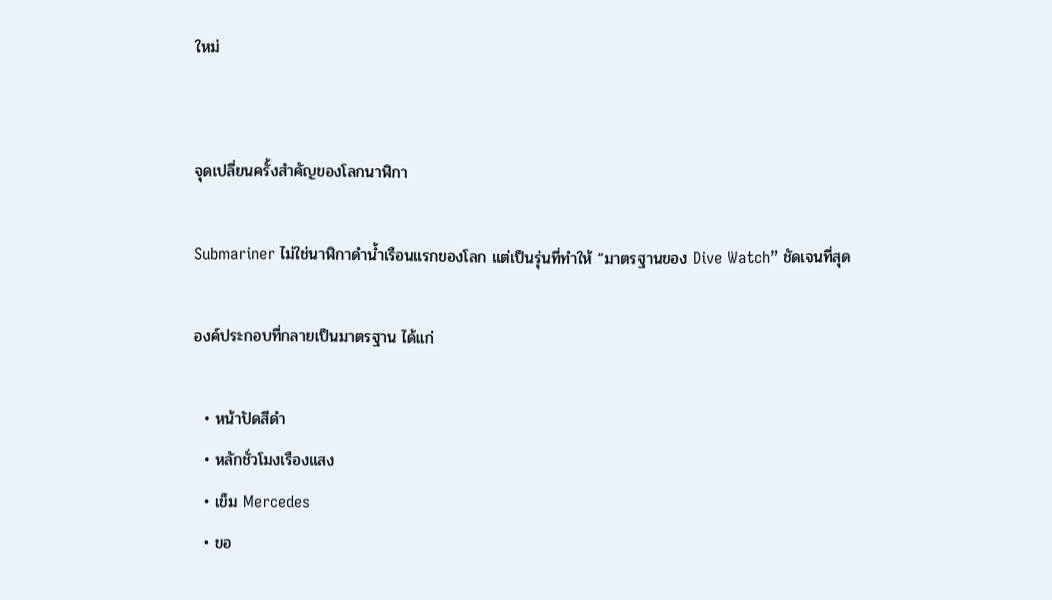ใหม่


จุดเปลี่ยนครั้งสำคัญของโลกนาฬิกา

Submariner ไม่ใช่นาฬิกาดำน้ำเรือนแรกของโลก แต่เป็นรุ่นที่ทำให้ “มาตรฐานของ Dive Watch” ชัดเจนที่สุด

องค์ประกอบที่กลายเป็นมาตรฐาน ได้แก่

  • หน้าปัดสีดำ
  • หลักชั่วโมงเรืองแสง
  • เข็ม Mercedes
  • ขอ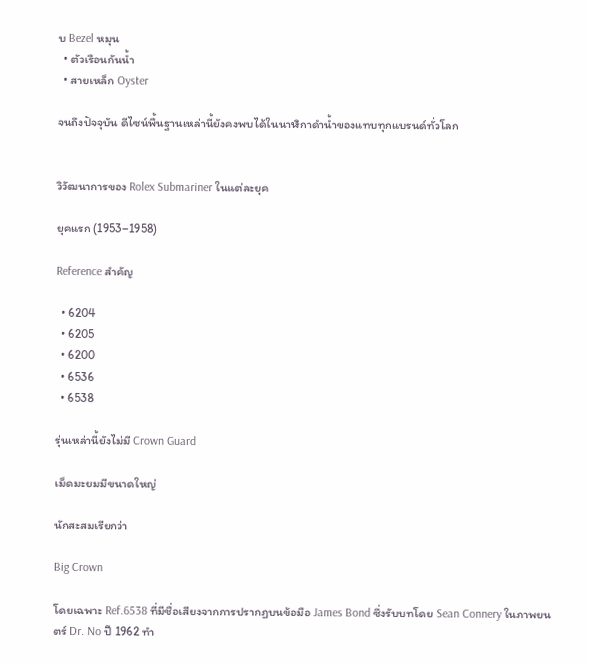บ Bezel หมุน
  • ตัวเรือนกันน้ำ
  • สายเหล็ก Oyster

จนถึงปัจจุบัน ดีไซน์พื้นฐานเหล่านี้ยังคงพบได้ในนาฬิกาดำน้ำของแทบทุกแบรนด์ทั่วโลก


วิวัฒนาการของ Rolex Submariner ในแต่ละยุค

ยุคแรก (1953–1958)

Reference สำคัญ

  • 6204
  • 6205
  • 6200
  • 6536
  • 6538

รุ่นเหล่านี้ยังไม่มี Crown Guard

เม็ดมะยมมีขนาดใหญ่

นักสะสมเรียกว่า

Big Crown

โดยเฉพาะ Ref.6538 ที่มีชื่อเสียงจากการปรากฏบนข้อมือ James Bond ซึ่งรับบทโดย Sean Connery ในภาพยนตร์ Dr. No ปี 1962 ทำ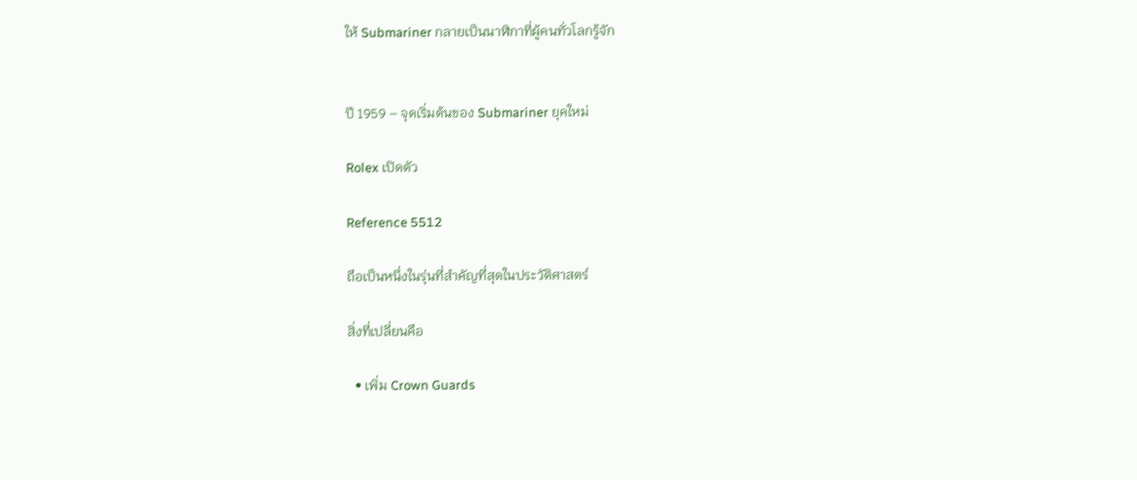ให้ Submariner กลายเป็นนาฬิกาที่ผู้คนทั่วโลกรู้จัก


ปี 1959 – จุดเริ่มต้นของ Submariner ยุคใหม่

Rolex เปิดตัว

Reference 5512

ถือเป็นหนึ่งในรุ่นที่สำคัญที่สุดในประวัติศาสตร์

สิ่งที่เปลี่ยนคือ

  • เพิ่ม Crown Guards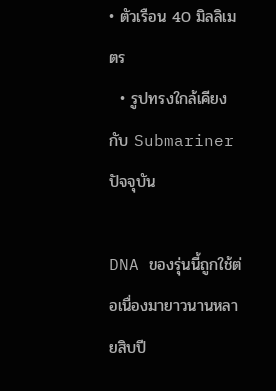• ตัวเรือน 40 มิลลิเมตร
  • รูปทรงใกล้เคียงกับ Submariner ปัจจุบัน

DNA ของรุ่นนี้ถูกใช้ต่อเนื่องมายาวนานหลายสิบปี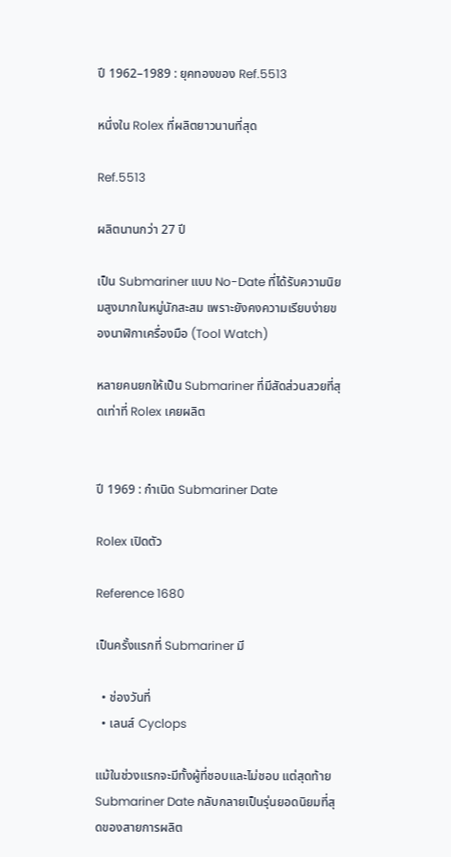ปี 1962–1989 : ยุคทองของ Ref.5513

หนึ่งใน Rolex ที่ผลิตยาวนานที่สุด

Ref.5513

ผลิตนานกว่า 27 ปี

เป็น Submariner แบบ No-Date ที่ได้รับความนิยมสูงมากในหมู่นักสะสม เพราะยังคงความเรียบง่ายของนาฬิกาเครื่องมือ (Tool Watch)

หลายคนยกให้เป็น Submariner ที่มีสัดส่วนสวยที่สุดเท่าที่ Rolex เคยผลิต


ปี 1969 : กำเนิด Submariner Date

Rolex เปิดตัว

Reference 1680

เป็นครั้งแรกที่ Submariner มี

  • ช่องวันที่
  • เลนส์ Cyclops

แม้ในช่วงแรกจะมีทั้งผู้ที่ชอบและไม่ชอบ แต่สุดท้าย Submariner Date กลับกลายเป็นรุ่นยอดนิยมที่สุดของสายการผลิต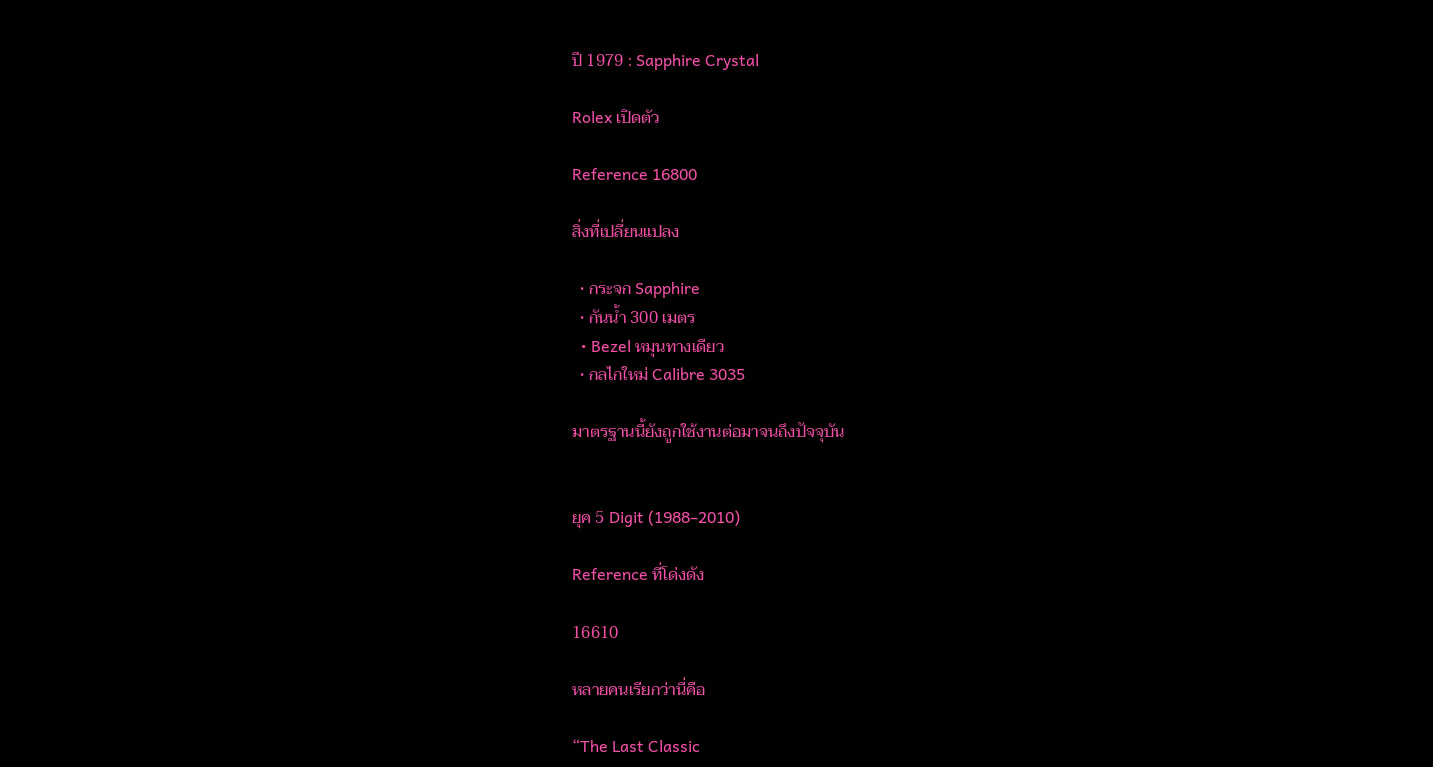ปี 1979 : Sapphire Crystal

Rolex เปิดตัว

Reference 16800

สิ่งที่เปลี่ยนแปลง

  • กระจก Sapphire
  • กันน้ำ 300 เมตร
  • Bezel หมุนทางเดียว
  • กลไกใหม่ Calibre 3035

มาตรฐานนี้ยังถูกใช้งานต่อมาจนถึงปัจจุบัน


ยุค 5 Digit (1988–2010)

Reference ที่โด่งดัง

16610

หลายคนเรียกว่านี่คือ

“The Last Classic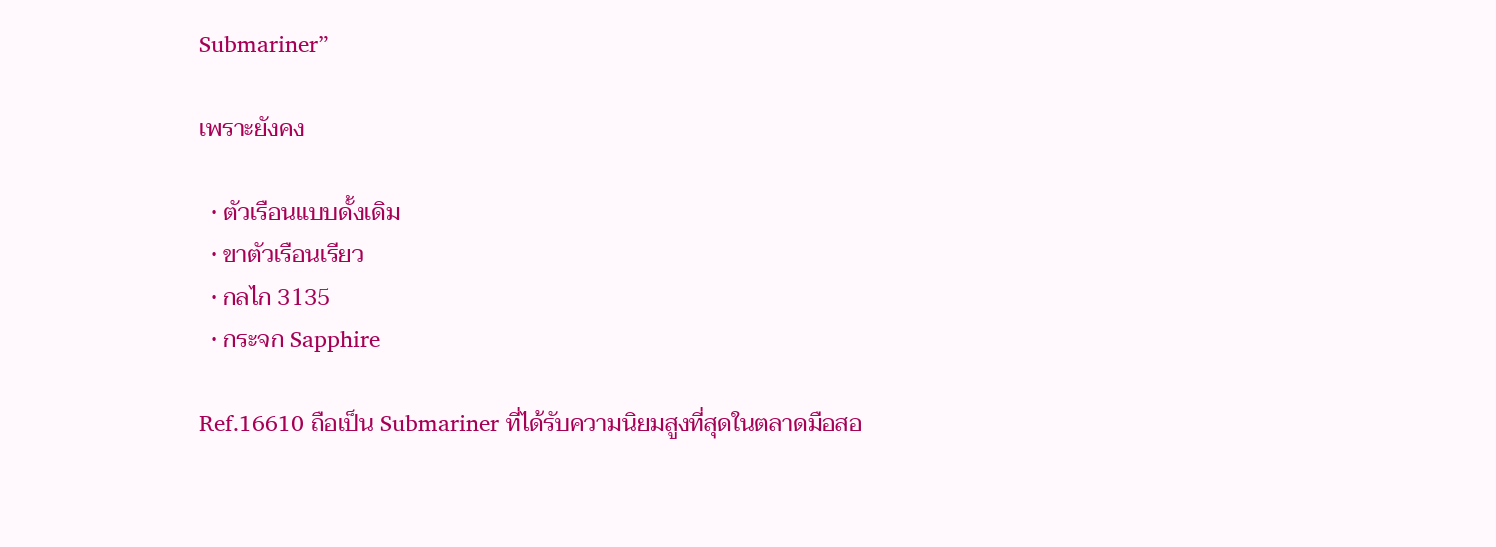Submariner”

เพราะยังคง

  • ตัวเรือนแบบดั้งเดิม
  • ขาตัวเรือนเรียว
  • กลไก 3135
  • กระจก Sapphire

Ref.16610 ถือเป็น Submariner ที่ได้รับความนิยมสูงที่สุดในตลาดมือสอ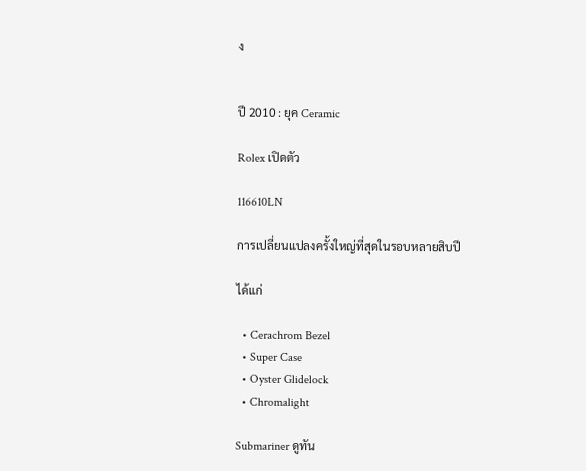ง


ปี 2010 : ยุค Ceramic

Rolex เปิดตัว

116610LN

การเปลี่ยนแปลงครั้งใหญ่ที่สุดในรอบหลายสิบปี

ได้แก่

  • Cerachrom Bezel
  • Super Case
  • Oyster Glidelock
  • Chromalight

Submariner ดูทัน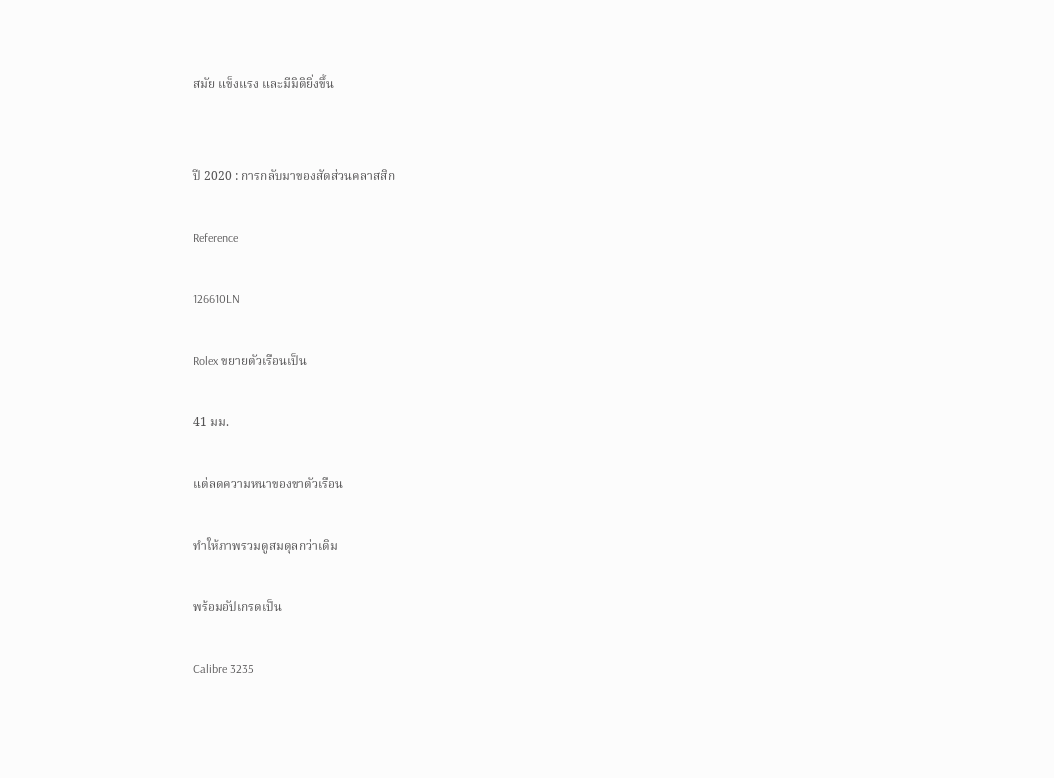สมัย แข็งแรง และมีมิติยิ่งขึ้น


ปี 2020 : การกลับมาของสัดส่วนคลาสสิก

Reference

126610LN

Rolex ขยายตัวเรือนเป็น

41 มม.

แต่ลดความหนาของขาตัวเรือน

ทำให้ภาพรวมดูสมดุลกว่าเดิม

พร้อมอัปเกรดเป็น

Calibre 3235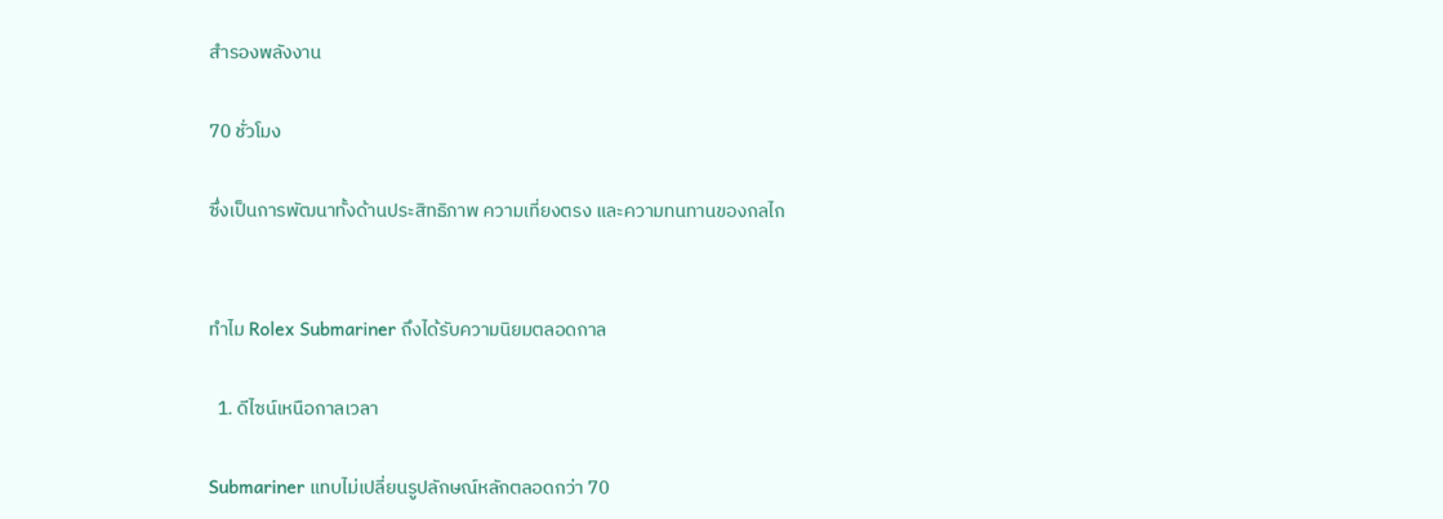สำรองพลังงาน

70 ชั่วโมง

ซึ่งเป็นการพัฒนาทั้งด้านประสิทธิภาพ ความเที่ยงตรง และความทนทานของกลไก


ทำไม Rolex Submariner ถึงได้รับความนิยมตลอดกาล

  1. ดีไซน์เหนือกาลเวลา

Submariner แทบไม่เปลี่ยนรูปลักษณ์หลักตลอดกว่า 70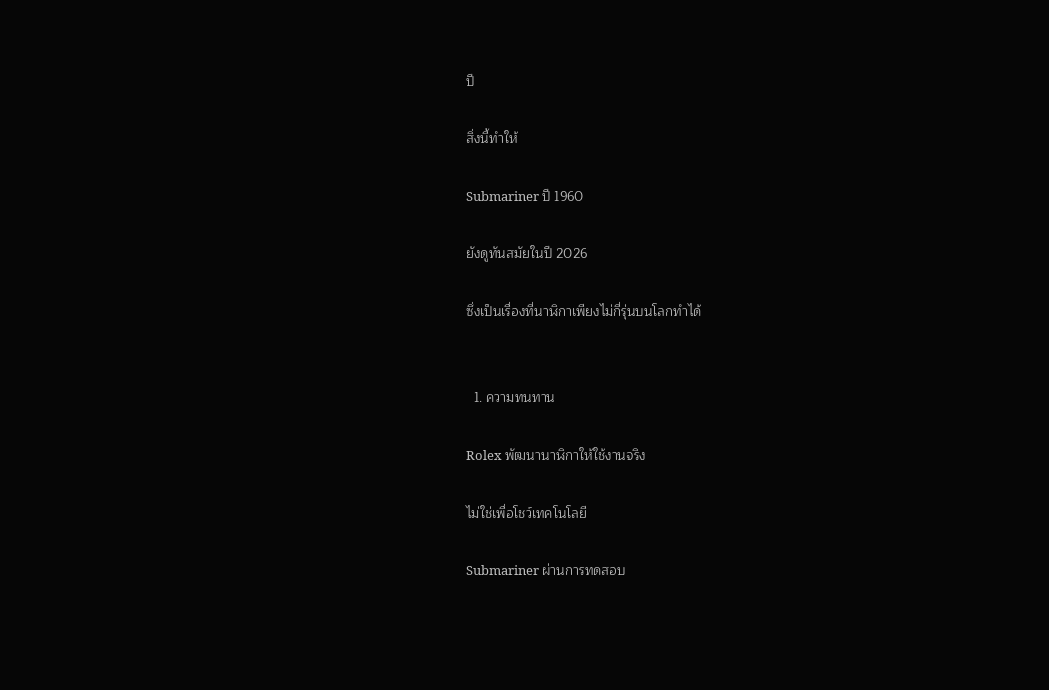ปี

สิ่งนี้ทำให้

Submariner ปี 1960

ยังดูทันสมัยในปี 2026

ซึ่งเป็นเรื่องที่นาฬิกาเพียงไม่กี่รุ่นบนโลกทำได้


  1. ความทนทาน

Rolex พัฒนานาฬิกาให้ใช้งานจริง

ไม่ใช่เพื่อโชว์เทคโนโลยี

Submariner ผ่านการทดสอบ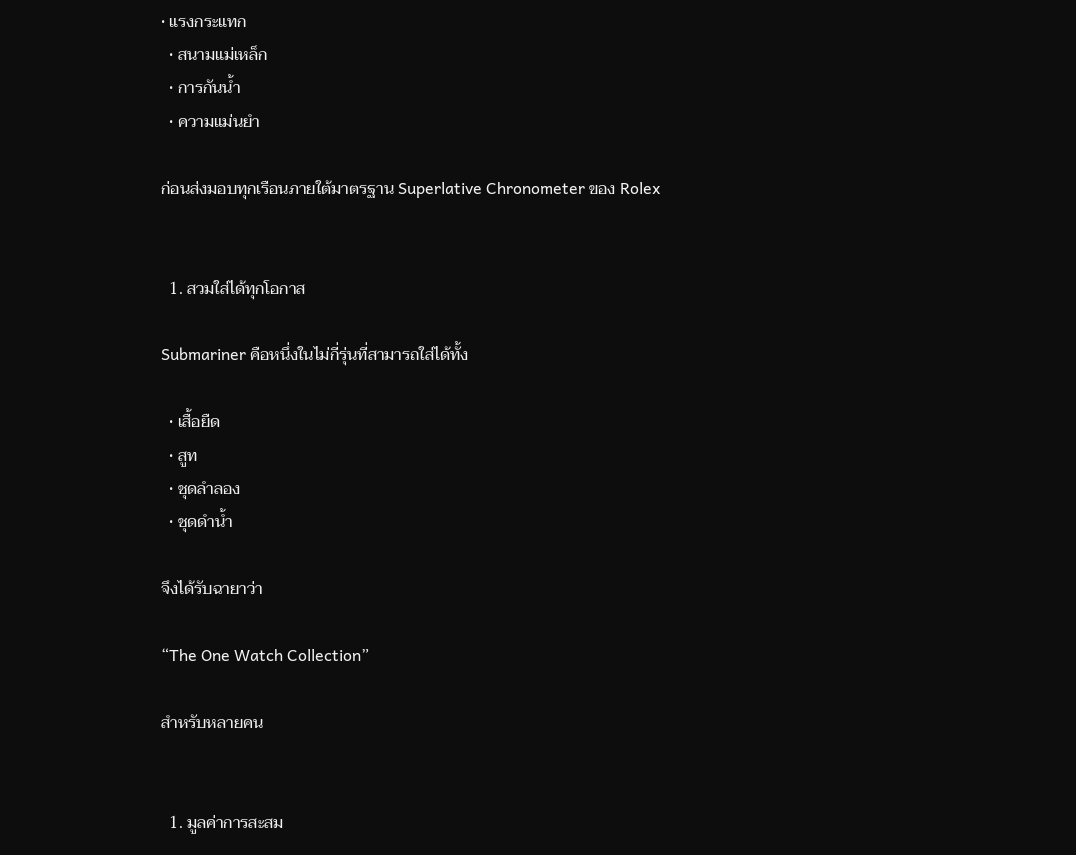• แรงกระแทก
  • สนามแม่เหล็ก
  • การกันน้ำ
  • ความแม่นยำ

ก่อนส่งมอบทุกเรือนภายใต้มาตรฐาน Superlative Chronometer ของ Rolex


  1. สวมใส่ได้ทุกโอกาส

Submariner คือหนึ่งในไม่กี่รุ่นที่สามารถใส่ได้ทั้ง

  • เสื้อยืด
  • สูท
  • ชุดลำลอง
  • ชุดดำน้ำ

จึงได้รับฉายาว่า

“The One Watch Collection”

สำหรับหลายคน


  1. มูลค่าการสะสม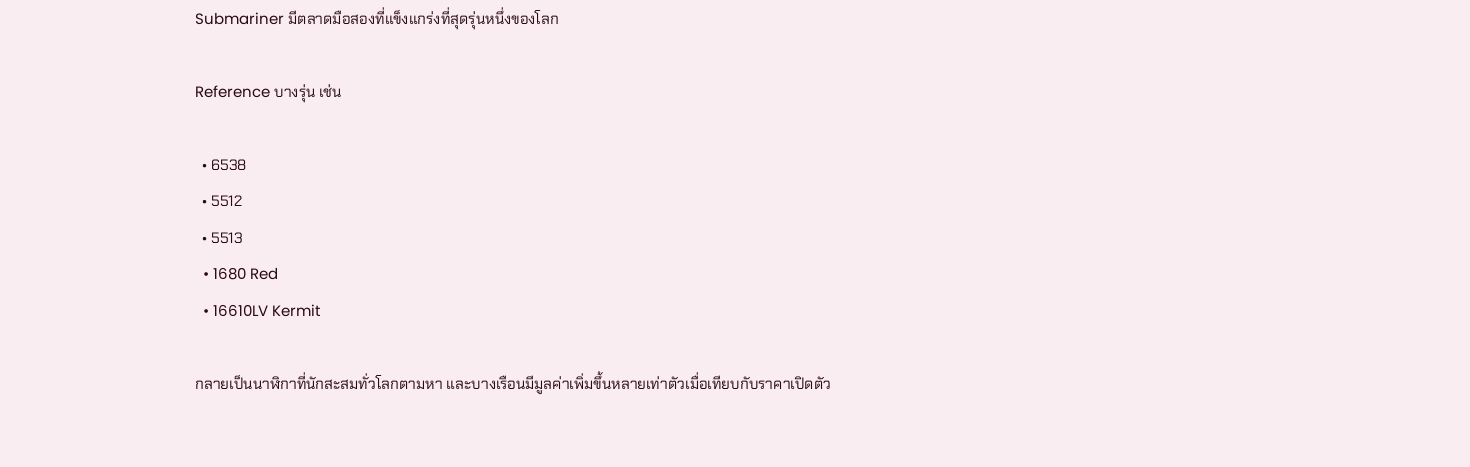Submariner มีตลาดมือสองที่แข็งแกร่งที่สุดรุ่นหนึ่งของโลก

Reference บางรุ่น เช่น

  • 6538
  • 5512
  • 5513
  • 1680 Red
  • 16610LV Kermit

กลายเป็นนาฬิกาที่นักสะสมทั่วโลกตามหา และบางเรือนมีมูลค่าเพิ่มขึ้นหลายเท่าตัวเมื่อเทียบกับราคาเปิดตัว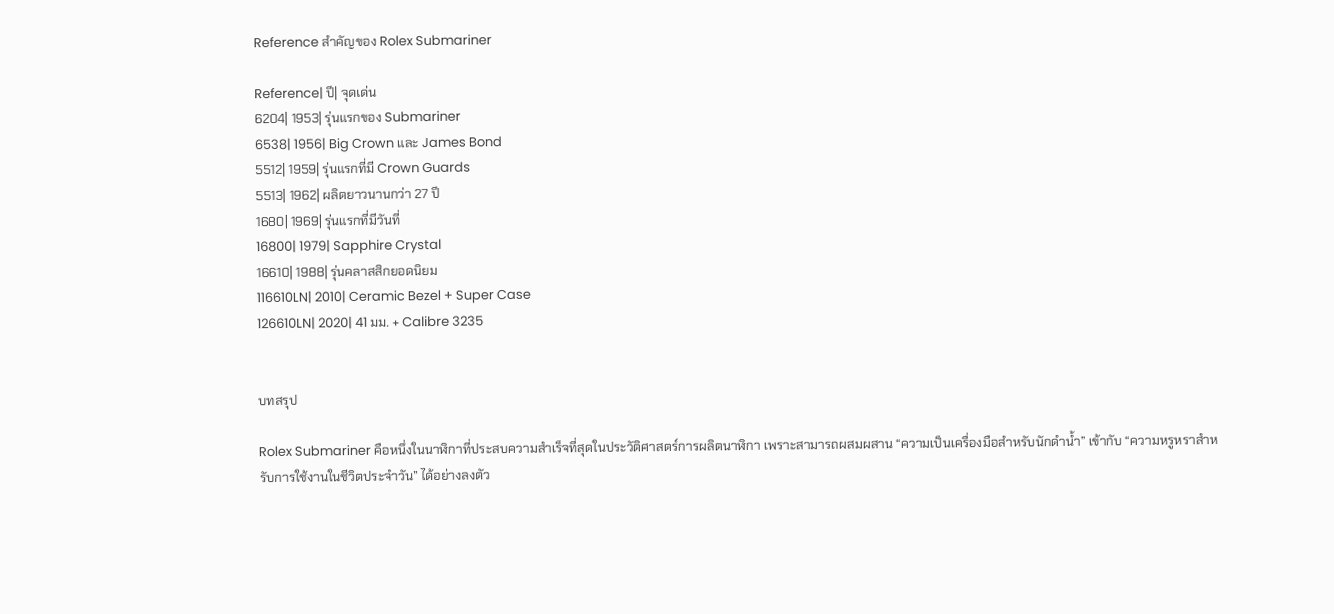Reference สำคัญของ Rolex Submariner

Reference| ปี| จุดเด่น
6204| 1953| รุ่นแรกของ Submariner
6538| 1956| Big Crown และ James Bond
5512| 1959| รุ่นแรกที่มี Crown Guards
5513| 1962| ผลิตยาวนานกว่า 27 ปี
1680| 1969| รุ่นแรกที่มีวันที่
16800| 1979| Sapphire Crystal
16610| 1988| รุ่นคลาสสิกยอดนิยม
116610LN| 2010| Ceramic Bezel + Super Case
126610LN| 2020| 41 มม. + Calibre 3235


บทสรุป

Rolex Submariner คือหนึ่งในนาฬิกาที่ประสบความสำเร็จที่สุดในประวัติศาสตร์การผลิตนาฬิกา เพราะสามารถผสมผสาน “ความเป็นเครื่องมือสำหรับนักดำน้ำ” เข้ากับ “ความหรูหราสำหรับการใช้งานในชีวิตประจำวัน” ได้อย่างลงตัว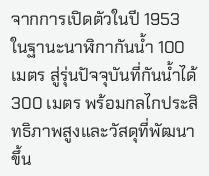จากการเปิดตัวในปี 1953 ในฐานะนาฬิกากันน้ำ 100 เมตร สู่รุ่นปัจจุบันที่กันน้ำได้ 300 เมตร พร้อมกลไกประสิทธิภาพสูงและวัสดุที่พัฒนาขึ้น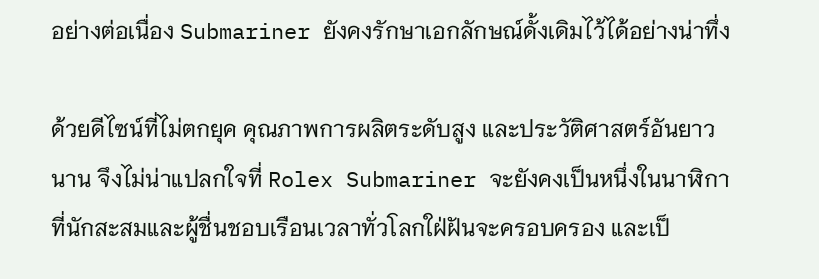อย่างต่อเนื่อง Submariner ยังคงรักษาเอกลักษณ์ดั้งเดิมไว้ได้อย่างน่าทึ่ง

ด้วยดีไซน์ที่ไม่ตกยุค คุณภาพการผลิตระดับสูง และประวัติศาสตร์อันยาวนาน จึงไม่น่าแปลกใจที่ Rolex Submariner จะยังคงเป็นหนึ่งในนาฬิกาที่นักสะสมและผู้ชื่นชอบเรือนเวลาทั่วโลกใฝ่ฝันจะครอบครอง และเป็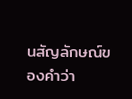นสัญลักษณ์ของคำว่า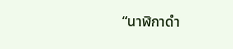“นาฬิกาดำ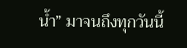น้ำ” มาจนถึงทุกวันนี้